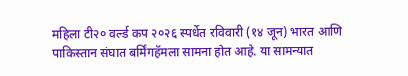महिला टी२० वर्ल्ड कप २०२६ स्पर्धेत रविवारी (१४ जून) भारत आणि पाकिस्तान संघात बर्मिंगहॅमला सामना होत आहे. या सामन्यात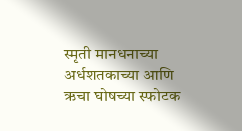स्मृती मानधनाच्या अर्धशतकाच्या आणि ऋचा घोषच्या स्फोटक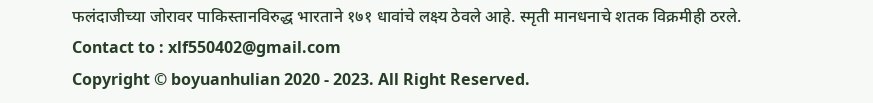फलंदाजीच्या जोरावर पाकिस्तानविरुद्ध भारताने १७१ धावांचे लक्ष्य ठेवले आहे. स्मृती मानधनाचे शतक विक्रमीही ठरले.
Contact to : xlf550402@gmail.com
Copyright © boyuanhulian 2020 - 2023. All Right Reserved.